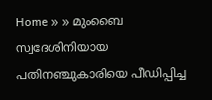Home » » മുംബൈ സ്വദേശിനിയായ പതിനഞ്ചുകാരിയെ പീഡിപ്പിച്ച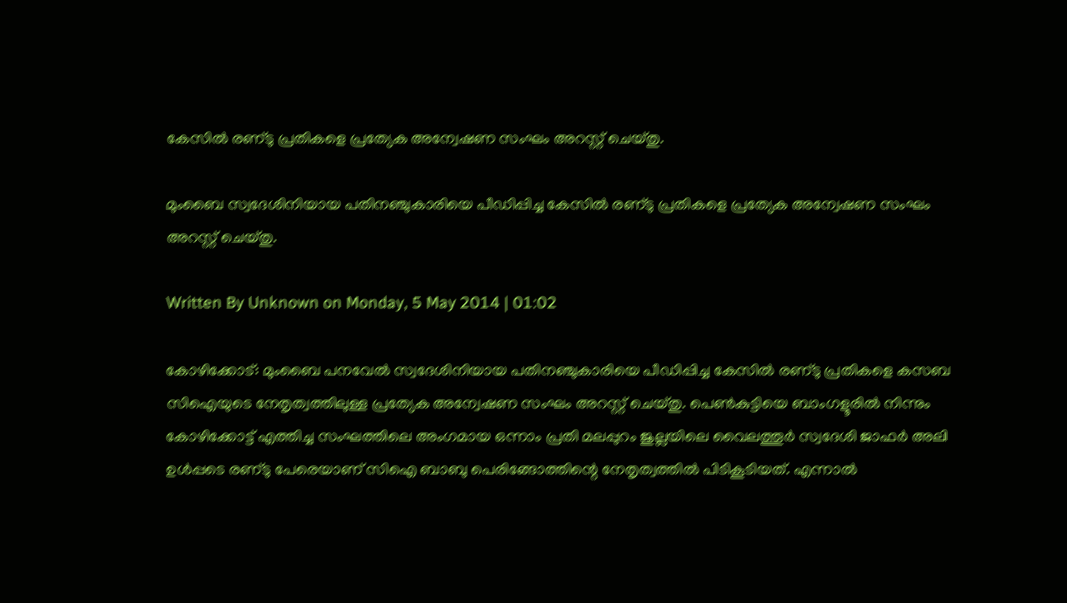കേസില്‍ രണ്‌ടു പ്രതികളെ പ്രത്യേക അന്വേഷണ സംഘം അറസ്റ്റ്‌ ചെയ്‌തു.

മുംബൈ സ്വദേശിനിയായ പതിനഞ്ചുകാരിയെ പീഡിപ്പിച്ച കേസില്‍ രണ്‌ടു പ്രതികളെ പ്രത്യേക അന്വേഷണ സംഘം അറസ്റ്റ്‌ ചെയ്‌തു.

Written By Unknown on Monday, 5 May 2014 | 01:02

കോഴിക്കോട്‌: മുംബൈ പനവേല്‍ സ്വദേശിനിയായ പതിനഞ്ചുകാരിയെ പീഡിപ്പിച്ച കേസില്‍ രണ്‌ടു പ്രതികളെ കസബ സിഐയുടെ നേതൃത്വത്തിലുള്ള പ്രത്യേക അന്വേഷണ സംഘം അറസ്റ്റ്‌ ചെയ്‌തു. പെണ്‍കുട്ടിയെ ബാംഗളൂരില്‍ നിന്നും കോഴിക്കോട്ട്‌ എത്തിച്ച സംഘത്തിലെ അംഗമായ ഒന്നാം പ്രതി മലപ്പുറം ജുല്ലയിലെ വൈലത്തൂര്‍ സ്വദേശി ജാഫര്‍ അലി ഉള്‍പ്പടെ രണ്‌ടു പേരെയാണ്‌ സിഐ ബാബു പെരിങ്ങോത്തിന്റെ നേതൃത്വത്തില്‍ പിടികൂടിയത്‌. എന്നാല്‍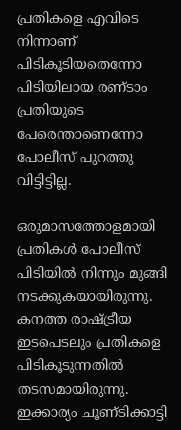പ്രതികളെ എവിടെ നിന്നാണ്‌ പിടികൂടിയതെന്നോ പിടിയിലായ രണ്‌ടാം പ്രതിയുടെ പേരെന്താണെന്നോ പോലീസ്‌ പുറത്തു വിട്ടിട്ടില്ല.

ഒരുമാസത്തോളമായി പ്രതികള്‍ പോലീസ്‌ പിടിയില്‍ നിന്നും മുങ്ങി നടക്കുകയായിരുന്നു. കനത്ത രാഷ്ട്രീയ ഇടപെടലും പ്രതികളെ പിടികൂടുന്നതില്‍ തടസമായിരുന്നു. ഇക്കാര്യം ചൂണ്‌ടിക്കാട്ടി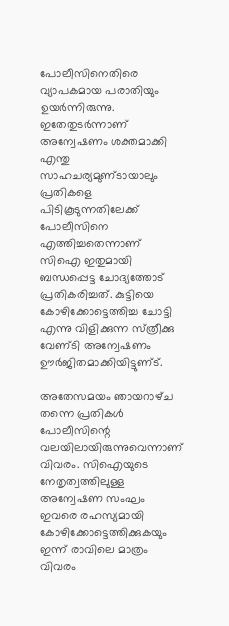പോലീസിനെതിരെ വ്യാപകമായ പരാതിയും ഉയര്‍ന്നിരുന്നു. ഇതേതുടര്‍ന്നാണ്‌ അന്വേഷണം ശക്തമാക്കി എന്തു സാഹചര്യമുണ്‌ടായാലും പ്രതികളെ പിടികൂടുന്നതിലേക്ക്‌ പോലീസിനെ എത്തിച്ചതെന്നാണ്‌ സിഐ ഇതുമായി ബന്ധപ്പെട്ട ചോദ്യത്തോട്‌ പ്രതികരിച്ചത്‌. കുട്ടിയെ കോഴിക്കോട്ടെത്തിച്ച ചോട്ടി എന്നു വിളിക്കുന്ന സ്‌ത്രീക്കു വേണ്‌ടി അന്വേഷണം ഊര്‍ജിതമാക്കിയിട്ടുണ്‌ട്‌.

അതേസമയം ഞായറാഴ്‌ച തന്നെ പ്രതികള്‍ പോലീസിന്റെ വലയിലായിരുന്നുവെന്നാണ്‌ വിവരം. സിഐയുടെ നേതൃത്വത്തിലുള്ള അന്വേഷണ സംഘം ഇവരെ രഹസ്യമായി കോഴിക്കോട്ടെത്തിക്കുകയും ഇന്ന്‌ രാവിലെ മാത്രം വിവരം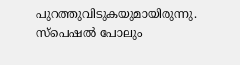പുറത്തുവിടുകയുമായിരുന്നു. സ്‌പെഷല്‍ പോലും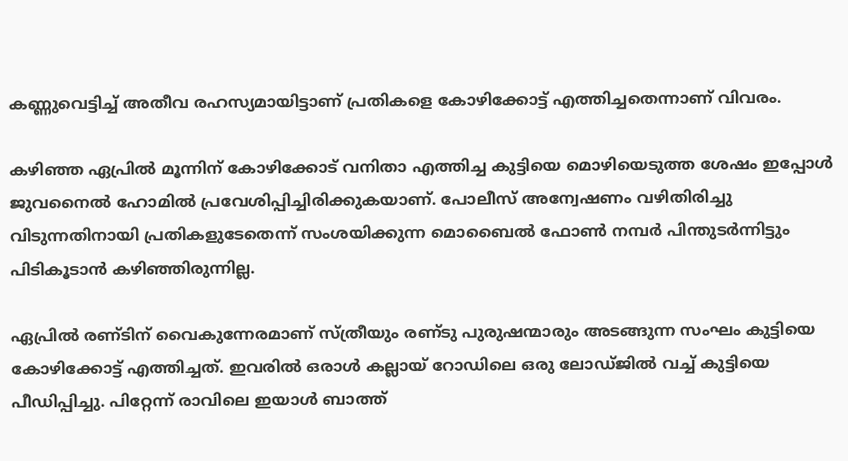കണ്ണുവെട്ടിച്ച്‌ അതീവ രഹസ്യമായിട്ടാണ്‌ പ്രതികളെ കോഴിക്കോട്ട്‌ എത്തിച്ചതെന്നാണ്‌ വിവരം.

കഴിഞ്ഞ ഏപ്രില്‍ മൂന്നിന്‌ കോഴിക്കോട്‌ വനിതാ എത്തിച്ച കുട്ടിയെ മൊഴിയെടുത്ത ശേഷം ഇപ്പോള്‍ ജുവനൈല്‍ ഹോമില്‍ പ്രവേശിപ്പിച്ചിരിക്കുകയാണ്‌. പോലീസ്‌ അന്വേഷണം വഴിതിരിച്ചു വിടുന്നതിനായി പ്രതികളുടേതെന്ന്‌ സംശയിക്കുന്ന മൊബൈല്‍ ഫോണ്‍ നമ്പര്‍ പിന്തുടര്‍ന്നിട്ടും പിടികൂടാന്‍ കഴിഞ്ഞിരുന്നില്ല.

ഏപ്രില്‍ രണ്‌ടിന്‌ വൈകുന്നേരമാണ്‌ സ്‌ത്രീയും രണ്‌ടു പുരുഷന്മാരും അടങ്ങുന്ന സംഘം കുട്ടിയെ കോഴിക്കോട്ട്‌ എത്തിച്ചത്‌. ഇവരില്‍ ഒരാള്‍ കല്ലായ്‌ റോഡിലെ ഒരു ലോഡ്‌ജില്‍ വച്ച്‌ കുട്ടിയെ പീഡിപ്പിച്ചു. പിറ്റേന്ന്‌ രാവിലെ ഇയാള്‍ ബാത്ത്‌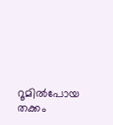റൂമില്‍പോയ തക്കം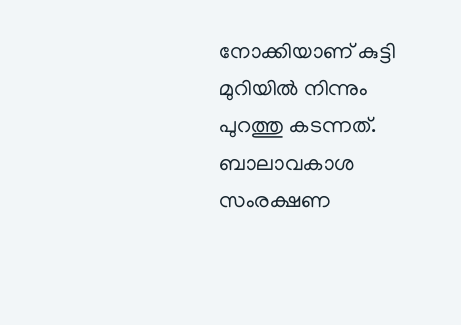നോക്കിയാണ്‌ കുട്ടി മുറിയില്‍ നിന്നും പുറത്തു കടന്നത്‌. ബാലാവകാശ സംരക്ഷണ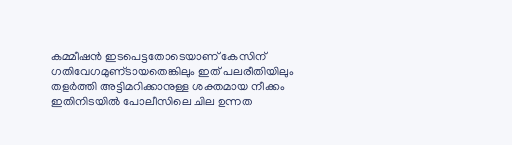കമ്മീഷന്‍ ഇടപെട്ടതോടെയാണ്‌ കേസിന്‌ ഗതിവേഗമുണ്‌ടായതെങ്കിലും ഇത്‌ പലരീതിയിലും തളര്‍ത്തി അട്ടിമറിക്കാനുള്ള ശക്തമായ നീക്കം ഇതിനിടയില്‍ പോലീസിലെ ചില ഉന്നത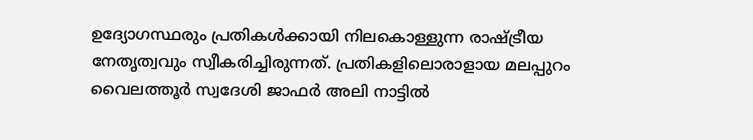ഉദ്യോഗസ്ഥരും പ്രതികള്‍ക്കായി നിലകൊള്ളുന്ന രാഷ്ട്രീയ നേതൃത്വവും സ്വീകരിച്ചിരുന്നത്‌. പ്രതികളിലൊരാളായ മലപ്പുറം വൈലത്തൂര്‍ സ്വദേശി ജാഫര്‍ അലി നാട്ടില്‍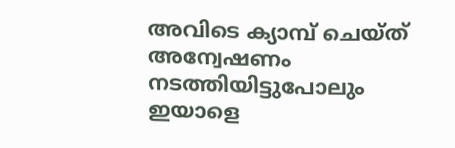അവിടെ ക്യാമ്പ്‌ ചെയ്‌ത്‌ അന്വേഷണം നടത്തിയിട്ടുപോലും ഇയാളെ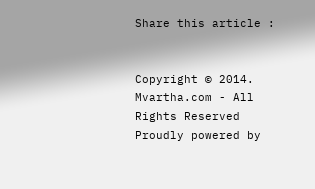Share this article :


Copyright © 2014. Mvartha.com - All Rights Reserved
Proudly powered by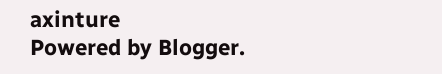axinture
Powered by Blogger.